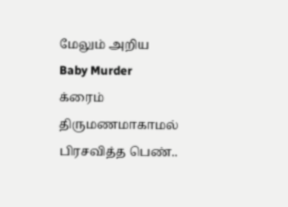மேலும் அறிய
Baby Murder
க்ரைம்
திருமணமாகாமல் பிரசவித்த பெண்..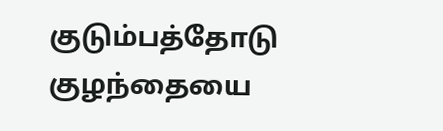குடும்பத்தோடு குழந்தையை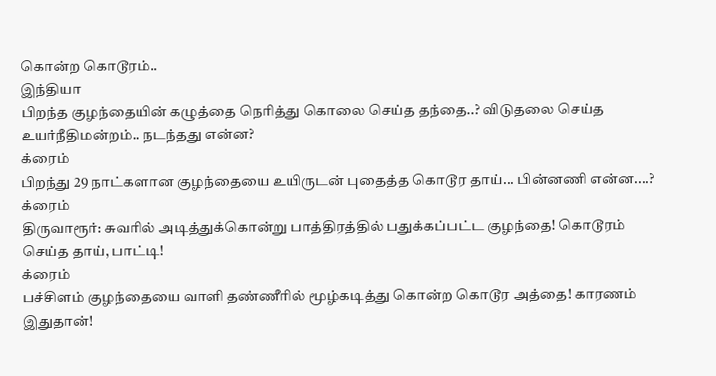கொன்ற கொடூரம்..
இந்தியா
பிறந்த குழந்தையின் கழுத்தை நெரித்து கொலை செய்த தந்தை..? விடுதலை செய்த உயர்நீதிமன்றம்.. நடந்தது என்ன?
க்ரைம்
பிறந்து 29 நாட்களான குழந்தையை உயிருடன் புதைத்த கொடூர தாய்... பின்னணி என்ன....?
க்ரைம்
திருவாரூர்: சுவரில் அடித்துக்கொன்று பாத்திரத்தில் பதுக்கப்பட்ட குழந்தை! கொடூரம் செய்த தாய், பாட்டி!
க்ரைம்
பச்சிளம் குழந்தையை வாளி தண்ணீரில் மூழ்கடித்து கொன்ற கொடூர அத்தை! காரணம் இதுதான்!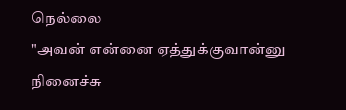நெல்லை
"அவன் என்னை ஏத்துக்குவான்னு நினைச்சு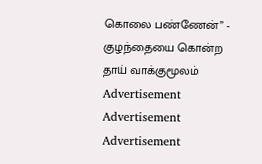கொலை பண்ணேன்” - குழந்தையை கொன்ற தாய் வாக்குமூலம்
Advertisement
Advertisement
Advertisement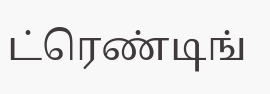ட்ரெண்டிங்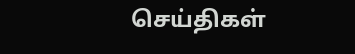செய்திகள்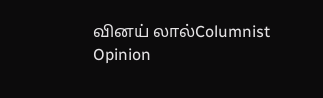வினய் லால்Columnist
Opinion